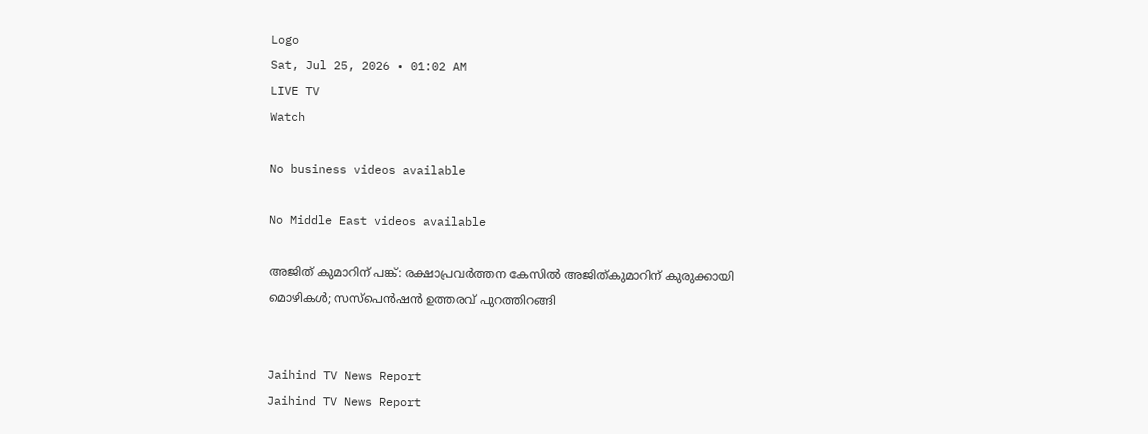Logo
Sat, Jul 25, 2026 • 01:02 AM
LIVE TV
Watch

No business videos available

No Middle East videos available

അജിത് കുമാറിന് പങ്ക്: രക്ഷാപ്രവര്‍ത്തന കേസില്‍ അജിത്കുമാറിന് കുരുക്കായി മൊഴികള്‍; സസ്പെന്‍ഷന്‍ ഉത്തരവ് പുറത്തിറങ്ങി


Jaihind TV News Report
Jaihind TV News Report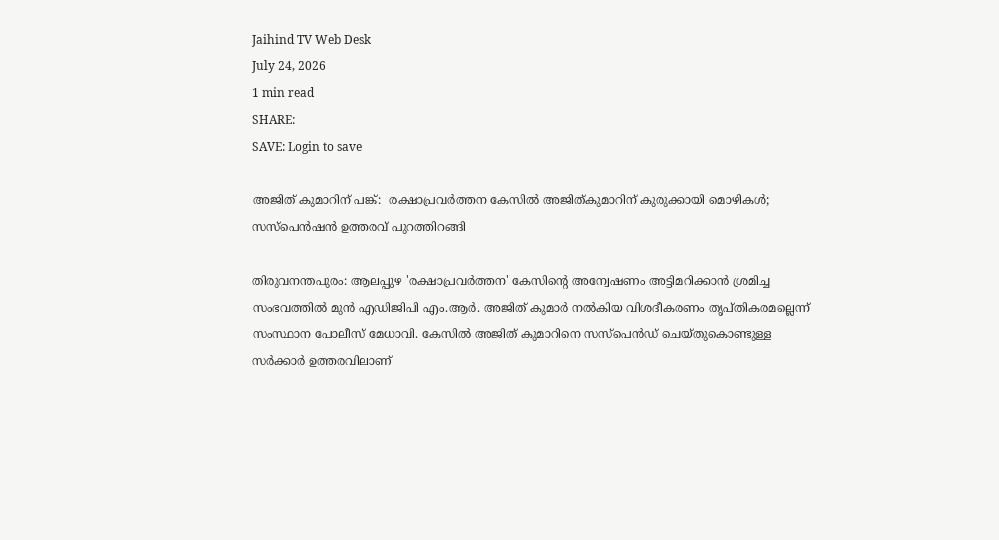Jaihind TV Web Desk
July 24, 2026
1 min read
SHARE:
SAVE: Login to save

അജിത് കുമാറിന് പങ്ക്:  രക്ഷാപ്രവര്‍ത്തന കേസില്‍ അജിത്കുമാറിന് കുരുക്കായി മൊഴികള്‍; സസ്പെന്‍ഷന്‍ ഉത്തരവ് പുറത്തിറങ്ങി

തിരുവനന്തപുരം: ആലപ്പുഴ 'രക്ഷാപ്രവര്‍ത്തന' കേസിന്റെ അന്വേഷണം അട്ടിമറിക്കാന്‍ ശ്രമിച്ച സംഭവത്തില്‍ മുന്‍ എഡിജിപി എം.ആര്‍. അജിത് കുമാര്‍ നല്‍കിയ വിശദീകരണം തൃപ്തികരമല്ലെന്ന് സംസ്ഥാന പോലീസ് മേധാവി. കേസില്‍ അജിത് കുമാറിനെ സസ്‌പെന്‍ഡ് ചെയ്തുകൊണ്ടുള്ള സര്‍ക്കാര്‍ ഉത്തരവിലാണ്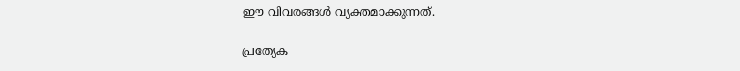ഈ വിവരങ്ങള്‍ വ്യക്തമാക്കുന്നത്.

പ്രത്യേക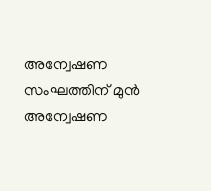അന്വേഷണ സംഘത്തിന് മുന്‍ അന്വേഷണ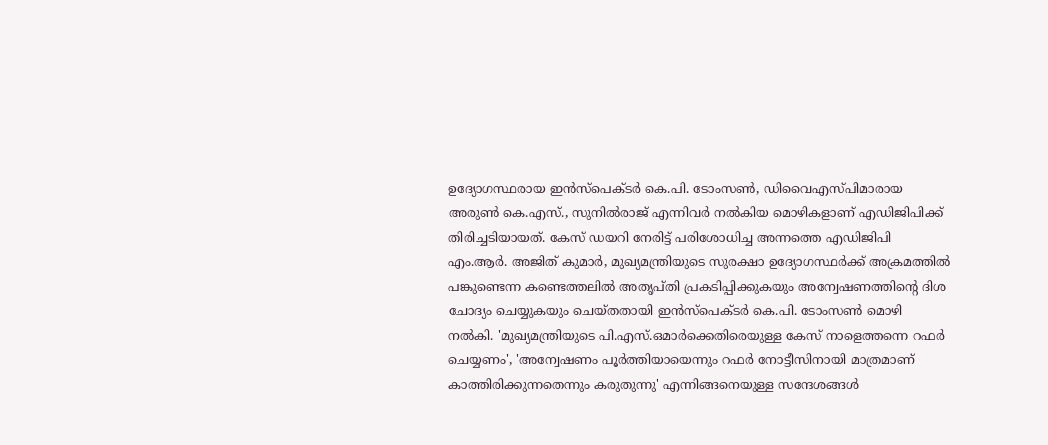ഉദ്യോഗസ്ഥരായ ഇന്‍സ്‌പെക്ടര്‍ കെ.പി. ടോംസണ്‍, ഡിവൈഎസ്പിമാരായ അരുണ്‍ കെ.എസ്., സുനില്‍രാജ് എന്നിവര്‍ നല്‍കിയ മൊഴികളാണ് എഡിജിപിക്ക് തിരിച്ചടിയായത്. കേസ് ഡയറി നേരിട്ട് പരിശോധിച്ച അന്നത്തെ എഡിജിപി എം.ആര്‍. അജിത് കുമാര്‍, മുഖ്യമന്ത്രിയുടെ സുരക്ഷാ ഉദ്യോഗസ്ഥര്‍ക്ക് അക്രമത്തില്‍ പങ്കുണ്ടെന്ന കണ്ടെത്തലില്‍ അതൃപ്തി പ്രകടിപ്പിക്കുകയും അന്വേഷണത്തിന്റെ ദിശ ചോദ്യം ചെയ്യുകയും ചെയ്തതായി ഇന്‍സ്‌പെക്ടര്‍ കെ.പി. ടോംസണ്‍ മൊഴി നല്‍കി. 'മുഖ്യമന്ത്രിയുടെ പി.എസ്.ഒമാര്‍ക്കെതിരെയുള്ള കേസ് നാളെത്തന്നെ റഫര്‍ ചെയ്യണം', 'അന്വേഷണം പൂര്‍ത്തിയായെന്നും റഫര്‍ നോട്ടീസിനായി മാത്രമാണ് കാത്തിരിക്കുന്നതെന്നും കരുതുന്നു' എന്നിങ്ങനെയുള്ള സന്ദേശങ്ങള്‍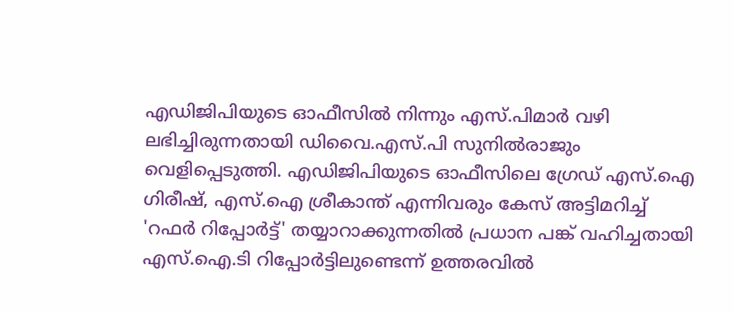എഡിജിപിയുടെ ഓഫീസില്‍ നിന്നും എസ്.പിമാര്‍ വഴി ലഭിച്ചിരുന്നതായി ഡിവൈ.എസ്.പി സുനില്‍രാജും വെളിപ്പെടുത്തി. എഡിജിപിയുടെ ഓഫീസിലെ ഗ്രേഡ് എസ്.ഐ ഗിരീഷ്, എസ്.ഐ ശ്രീകാന്ത് എന്നിവരും കേസ് അട്ടിമറിച്ച് 'റഫര്‍ റിപ്പോര്‍ട്ട്' തയ്യാറാക്കുന്നതില്‍ പ്രധാന പങ്ക് വഹിച്ചതായി എസ്.ഐ.ടി റിപ്പോര്‍ട്ടിലുണ്ടെന്ന് ഉത്തരവില്‍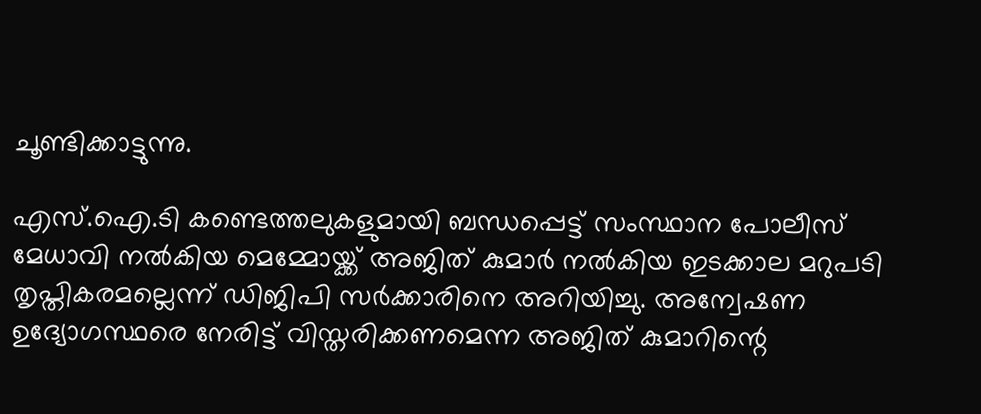ചൂണ്ടിക്കാട്ടുന്നു.

എസ്.ഐ.ടി കണ്ടെത്തലുകളുമായി ബന്ധപ്പെട്ട് സംസ്ഥാന പോലീസ് മേധാവി നല്‍കിയ മെമ്മോയ്ക്ക് അജിത് കുമാര്‍ നല്‍കിയ ഇടക്കാല മറുപടി തൃപ്തികരമല്ലെന്ന് ഡിജിപി സര്‍ക്കാരിനെ അറിയിച്ചു. അന്വേഷണ ഉദ്യോഗസ്ഥരെ നേരിട്ട് വിസ്തരിക്കണമെന്ന അജിത് കുമാറിന്റെ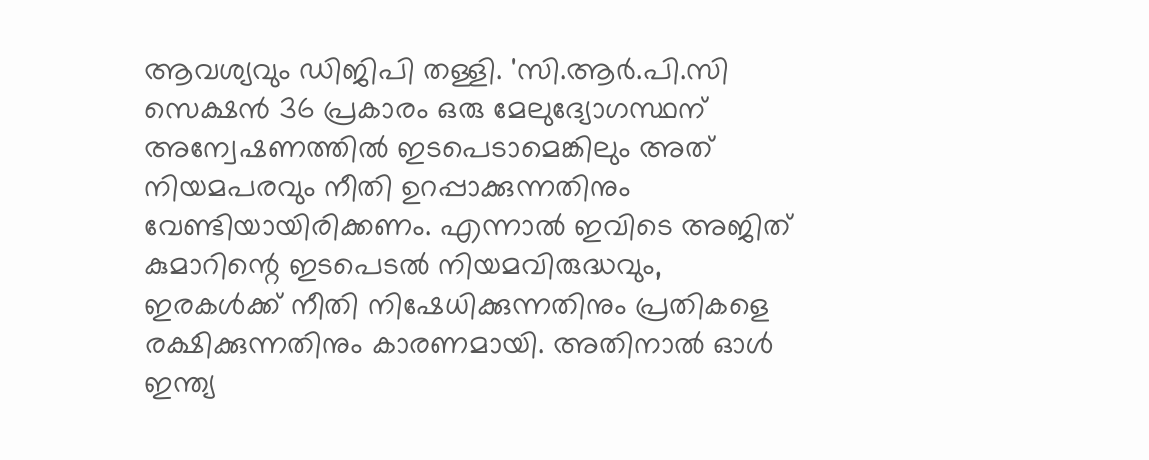ആവശ്യവും ഡിജിപി തള്ളി. 'സി.ആര്‍.പി.സി സെക്ഷന്‍ 36 പ്രകാരം ഒരു മേലുദ്യോഗസ്ഥന് അന്വേഷണത്തില്‍ ഇടപെടാമെങ്കിലും അത് നിയമപരവും നീതി ഉറപ്പാക്കുന്നതിനും വേണ്ടിയായിരിക്കണം. എന്നാല്‍ ഇവിടെ അജിത് കുമാറിന്റെ ഇടപെടല്‍ നിയമവിരുദ്ധവും, ഇരകള്‍ക്ക് നീതി നിഷേധിക്കുന്നതിനും പ്രതികളെ രക്ഷിക്കുന്നതിനും കാരണമായി. അതിനാല്‍ ഓള്‍ ഇന്ത്യ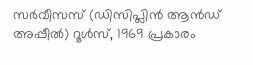സര്‍വീസസ് (ഡിസിപ്ലിന്‍ ആന്‍ഡ് അപ്പീല്‍) റൂള്‍സ്, 1969 പ്രകാരം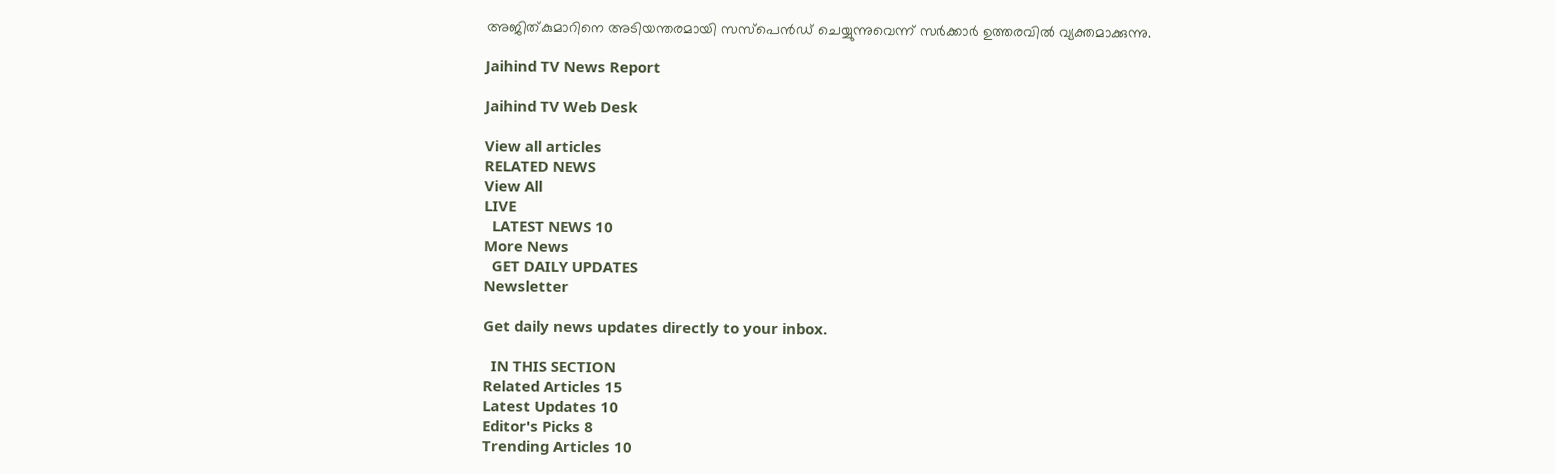അജിത്കുമാറിനെ അടിയന്തരമായി സസ്പെന്‍ഡ് ചെയ്യുന്നുവെന്ന് സര്‍ക്കാര്‍ ഉത്തരവില്‍ വ്യക്തമാക്കുന്നു.

Jaihind TV News Report

Jaihind TV Web Desk

View all articles
RELATED NEWS
View All
LIVE
  LATEST NEWS 10
More News
  GET DAILY UPDATES
Newsletter

Get daily news updates directly to your inbox.

  IN THIS SECTION
Related Articles 15
Latest Updates 10
Editor's Picks 8
Trending Articles 10